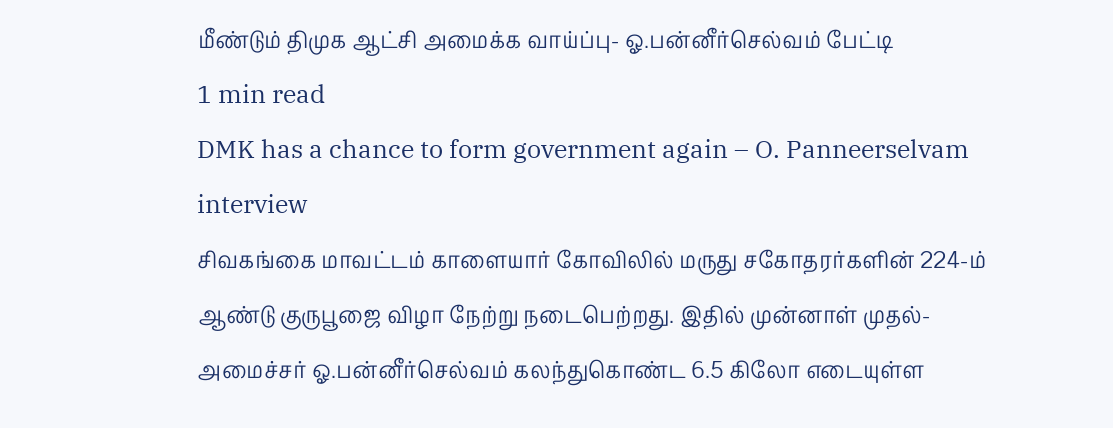மீண்டும் திமுக ஆட்சி அமைக்க வாய்ப்பு- ஓ.பன்னீர்செல்வம் பேட்டி
1 min read
DMK has a chance to form government again – O. Panneerselvam interview
சிவகங்கை மாவட்டம் காளையார் கோவிலில் மருது சகோதரர்களின் 224-ம் ஆண்டு குருபூஜை விழா நேற்று நடைபெற்றது. இதில் முன்னாள் முதல்-அமைச்சர் ஓ.பன்னீர்செல்வம் கலந்துகொண்ட 6.5 கிலோ எடையுள்ள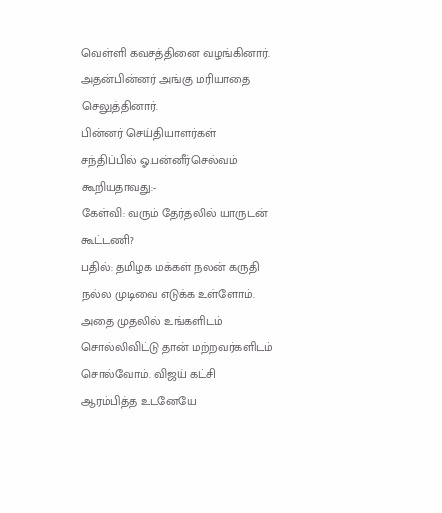வெள்ளி கவசத்தினை வழங்கினார். அதன்பின்னர் அங்கு மரியாதை செலுத்தினார்.
பின்னர் செய்தியாளர்கள் சந்திப்பில் ஓ.பன்னீர்செல்வம் கூறியதாவது:-
கேள்வி: வரும் தேர்தலில் யாருடன் கூட்டணி?
பதில்: தமிழக மக்கள் நலன் கருதி நல்ல முடிவை எடுக்க உள்ளோம். அதை முதலில் உங்களிடம் சொல்லிவிட்டு தான் மற்றவர்களிடம் சொல்வோம். விஜய் கட்சி ஆரம்பித்த உடனேயே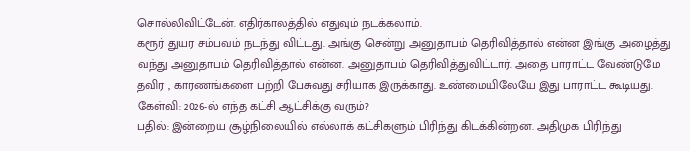சொல்லிவிட்டேன். எதிர்காலத்தில் எதுவும் நடக்கலாம்.
கரூர் துயர சம்பவம் நடந்து விட்டது. அங்கு சென்று அனுதாபம் தெரிவித்தால் என்ன இங்கு அழைத்து வந்து அனுதாபம் தெரிவித்தால் என்ன. அனுதாபம் தெரிவித்துவிட்டார். அதை பாராட்ட வேண்டுமே தவிர , காரணங்களை பற்றி பேசுவது சரியாக இருக்காது. உண்மையிலேயே இது பாராட்ட கூடியது.
கேள்வி: 2026-ல் எந்த கட்சி ஆட்சிக்கு வரும்?
பதில்: இன்றைய சூழ்நிலையில் எல்லாக் கட்சிகளும் பிரிந்து கிடக்கின்றன. அதிமுக பிரிந்து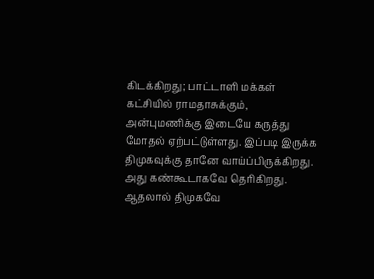கிடக்கிறது; பாட்டாளி மக்கள் கட்சியில் ராமதாசுக்கும், அன்புமணிக்கு இடையே கருத்து மோதல் ஏற்பட்டுள்ளது. இப்படி இருக்க திமுகவுக்கு தானே வாய்ப்பிருக்கிறது. அது கண்கூடாகவே தெரிகிறது. ஆதலால் திமுகவே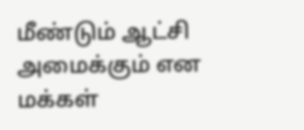மீண்டும் ஆட்சி அமைக்கும் என மக்கள்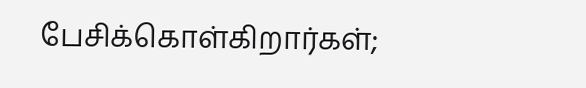பேசிக்கொள்கிறார்கள்;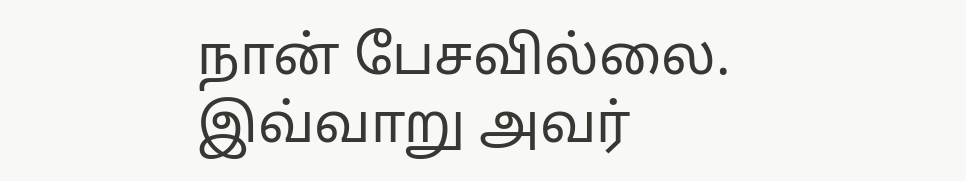நான் பேசவில்லை.
இவ்வாறு அவர்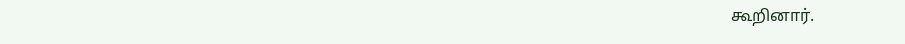கூறினார்.